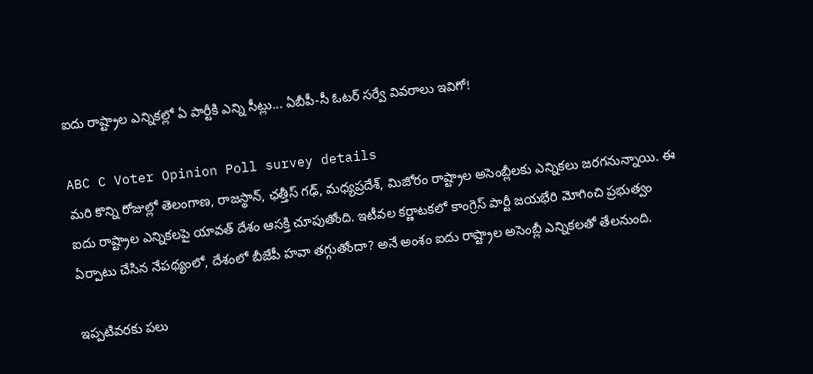ఐదు రాష్ట్రాల ఎన్నికల్లో ఏ పార్టీకి ఎన్ని సీట్లు... ఏబీపీ-సీ ఓటర్ సర్వే వివరాలు ఇవిగో!

ABC C Voter Opinion Poll survey details
మరి కొన్ని రోజుల్లో తెలంగాణ, రాజస్థాన్, ఛత్తీస్ గఢ్, మధ్యప్రదేశ్, మిజోరం రాష్ట్రాల అసెంబ్లీలకు ఎన్నికలు జరగనున్నాయి. ఈ ఐదు రాష్ట్రాల ఎన్నికలపై యావత్ దేశం ఆసక్తి చూపుతోంది. ఇటీవల కర్ణాటకలో కాంగ్రెస్ పార్టీ జయభేరి మోగించి ప్రభుత్వం ఏర్పాటు చేసిన నేపథ్యంలో, దేశంలో బీజేపీ హవా తగ్గుతోందా? అనే అంశం ఐదు రాష్ట్రాల అసెంబ్లీ ఎన్నికలతో తేలనుంది.

ఇప్పటివరకు పలు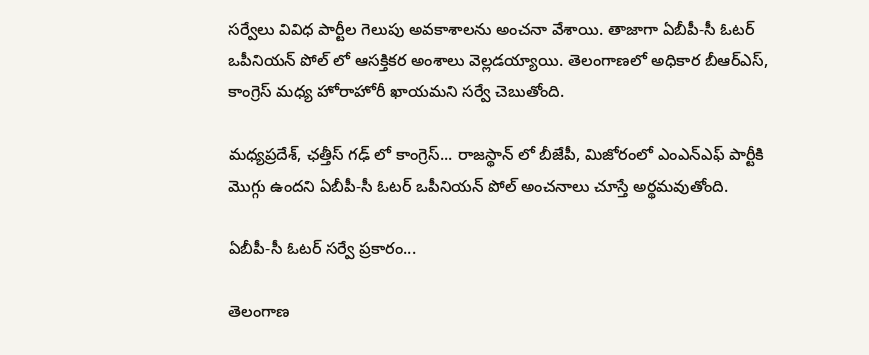సర్వేలు వివిధ పార్టీల గెలుపు అవకాశాలను అంచనా వేశాయి. తాజాగా ఏబీపీ-సీ ఓటర్ ఒపీనియన్ పోల్ లో ఆసక్తికర అంశాలు వెల్లడయ్యాయి. తెలంగాణలో అధికార బీఆర్ఎస్, కాంగ్రెస్ మధ్య హోరాహోరీ ఖాయమని సర్వే చెబుతోంది.

మధ్యప్రదేశ్, ఛత్తీస్ గఢ్ లో కాంగ్రెస్... రాజస్థాన్ లో బీజేపీ, మిజోరంలో ఎంఎన్ఎఫ్ పార్టీకి మొగ్గు ఉందని ఏబీపీ-సీ ఓటర్ ఒపీనియన్ పోల్ అంచనాలు చూస్తే అర్థమవుతోంది.

ఏబీపీ-సీ ఓటర్ సర్వే ప్రకారం...

తెలంగాణ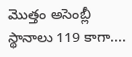మొత్తం అసెంబ్లీ స్థానాలు 119 కాగా....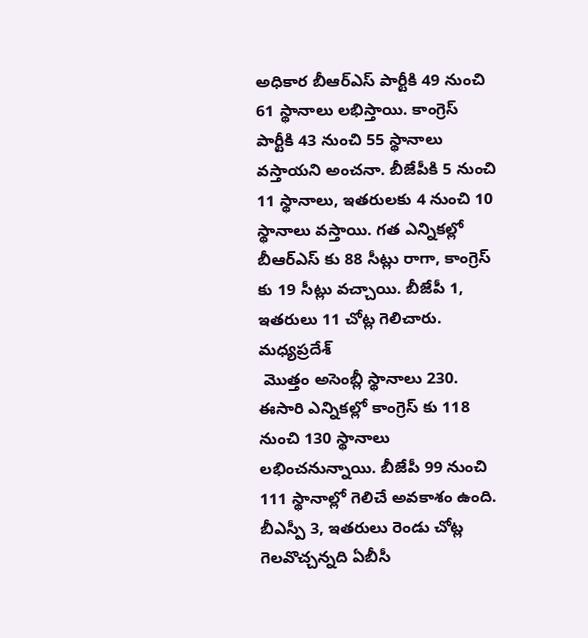అధికార బీఆర్ఎస్ పార్టీకి 49 నుంచి 61 స్థానాలు లభిస్తాయి. కాంగ్రెస్ పార్టీకి 43 నుంచి 55 స్థానాలు వస్తాయని అంచనా. బీజేపీకి 5 నుంచి 11 స్థానాలు, ఇతరులకు 4 నుంచి 10 స్థానాలు వస్తాయి. గత ఎన్నికల్లో బీఆర్ఎస్ కు 88 సీట్లు రాగా, కాంగ్రెస్ కు 19 సీట్లు వచ్చాయి. బీజేపీ 1, ఇతరులు 11 చోట్ల గెలిచారు.
మధ్యప్రదేశ్
 మొత్తం అసెంబ్లీ స్థానాలు 230. ఈసారి ఎన్నికల్లో కాంగ్రెస్ కు 118 నుంచి 130 స్థానాలు లభించనున్నాయి. బీజేపీ 99 నుంచి 111 స్థానాల్లో గెలిచే అవకాశం ఉంది. బీఎస్పీ 3, ఇతరులు రెండు చోట్ల గెలవొచ్చన్నది ఏబీసీ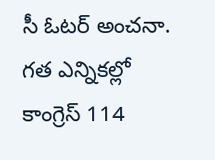సీ ఓటర్ అంచనా. గత ఎన్నికల్లో కాంగ్రెస్ 114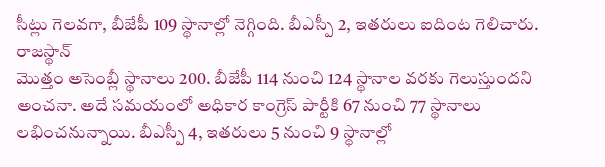సీట్లు గెలవగా, బీజేపీ 109 స్థానాల్లో నెగ్గింది. బీఎస్పీ 2, ఇతరులు ఐదింట గెలిచారు.
రాజస్థాన్
మొత్తం అసెంబ్లీ స్థానాలు 200. బీజేపీ 114 నుంచి 124 స్థానాల వరకు గెలుస్తుందని అంచనా. అదే సమయంలో అధికార కాంగ్రెస్ పార్టీకి 67 నుంచి 77 స్థానాలు లభించనున్నాయి. బీఎస్పీ 4, ఇతరులు 5 నుంచి 9 స్థానాల్లో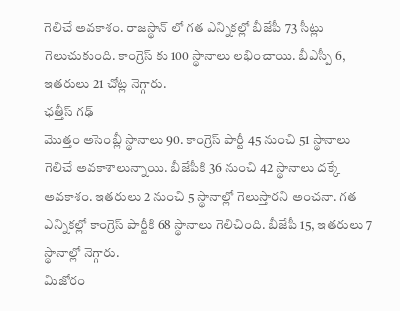గెలిచే అవకాశం. రాజస్థాన్ లో గత ఎన్నికల్లో బీజేపీ 73 సీట్లు గెలుచుకుంది. కాంగ్రెస్ కు 100 స్థానాలు లభించాయి. బీఎస్పీ 6, ఇతరులు 21 చోట్ల నెగ్గారు.
ఛత్తీస్ గఢ్
మొత్తం అసెంబ్లీ స్థానాలు 90. కాంగ్రెస్ పార్టీ 45 నుంచి 51 స్థానాలు గెలిచే అవకాశాలున్నాయి. బీజేపీకి 36 నుంచి 42 స్థానాలు దక్కే అవకాశం. ఇతరులు 2 నుంచి 5 స్థానాల్లో గెలుస్తారని అంచనా. గత ఎన్నికల్లో కాంగ్రెస్ పార్టీకి 68 స్థానాలు గెలిచింది. బీజేపీ 15, ఇతరులు 7 స్థానాల్లో నెగ్గారు.
మిజోరం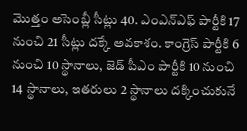మొత్తం అసెంబ్లీ సీట్లు 40. ఎంఎన్ఎఫ్ పార్టీకి 17 నుంచి 21 సీట్లు దక్కే అవకాశం. కాంగ్రెస్ పార్టీకి 6 నుంచి 10 స్థానాలు, జెడ్ పీఎం పార్టీకి 10 నుంచి 14 స్థానాలు, ఇతరులు 2 స్థానాలు దక్కించుకునే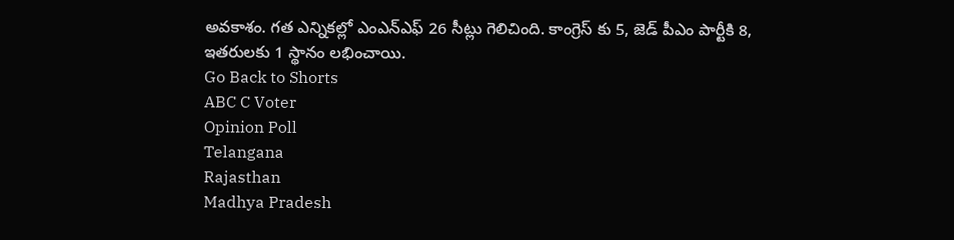అవకాశం. గత ఎన్నికల్లో ఎంఎన్ఎఫ్ 26 సీట్లు గెలిచింది. కాంగ్రెస్ కు 5, జెడ్ పీఎం పార్టీకి 8, ఇతరులకు 1 స్థానం లభించాయి.
Go Back to Shorts
ABC C Voter
Opinion Poll
Telangana
Rajasthan
Madhya Pradesh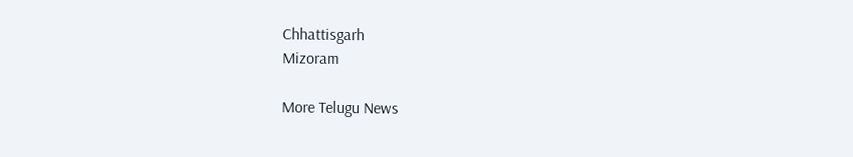Chhattisgarh
Mizoram

More Telugu News